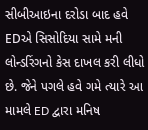સીબીઆઇના દરોડા બાદ હવે EDએ સિસોદિયા સામે મની લોન્ડરિંગનો કેસ દાખલ કરી લીધો છે. જેને પગલે હવે ગમે ત્યારે આ મામલે ED દ્વારા મનિષ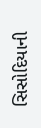સિસોદિયાની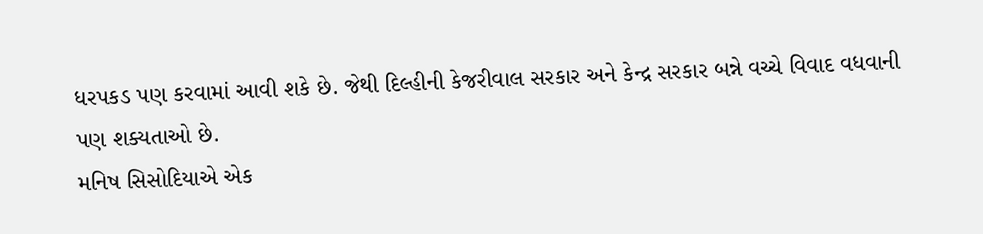ધરપકડ પણ કરવામાં આવી શકે છે. જેથી દિલ્હીની કેજરીવાલ સરકાર અને કેન્દ્ર સરકાર બન્ને વચ્ચે વિવાદ વધવાની પણ શક્યતાઓ છે.
મનિષ સિસોદિયાએ એક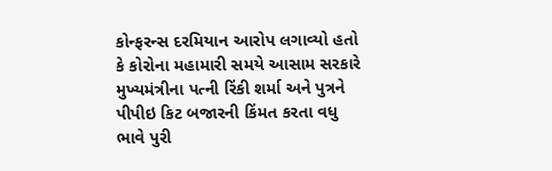કોન્ફરન્સ દરમિયાન આરોપ લગાવ્યો હતો કે કોરોના મહામારી સમયે આસામ સરકારે મુખ્યમંત્રીના પત્ની રિંકી શર્મા અને પુત્રને પીપીઇ કિટ બજારની કિંમત કરતા વધુ ભાવે પુરી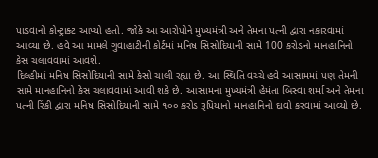પાડવાનો કોન્ટ્રાક્ટ આપ્યો હતો. જોકે આ આરોપોને મુખ્યમંત્રી અને તેમના પત્ની દ્વારા નકારવામાં આવ્યા છે. હવે આ મામલે ગુવાહાટીની કોર્ટમાં મનિષ સિસોદિયાની સામે 100 કરોડનો માનહાનિનો કેસ ચલાવવામાં આવશે.
દિલ્હીમાં મનિષ સિસોદિયાની સામે કેસો ચાલી રહ્યા છે. આ સ્થિતિ વચ્ચે હવે આસામમાં પણ તેમની સામે માનહાનિનો કેસ ચલાવવામાં આવી શકે છે. આસામના મુખ્યમંત્રી હેમંતા બિસ્વા શર્મા અને તેમના પત્ની રિંકી દ્વારા મનિષ સિસોદિયાની સામે ૧૦૦ કરોડ રૂપિયાનો માનહાનિનો દાવો કરવામાં આવ્યો છે.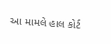આ મામલે હાલ કોર્ટ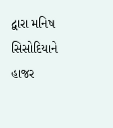દ્વારા મનિષ સિસોદિયાને હાજર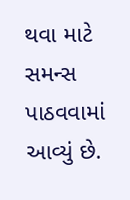થવા માટે સમન્સ પાઠવવામાં આવ્યું છે.